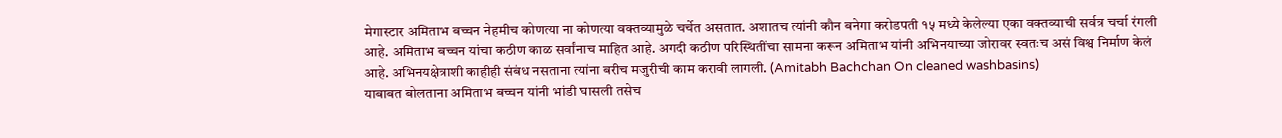मेगास्टार अमिताभ बच्चन नेहमीच कोणत्या ना कोणत्या वक्तव्यामुळे चर्चेत असतात. अशातच त्यांनी कौन बनेगा करोडपती १५ मध्ये केलेल्या एका वक्तव्याची सर्वत्र चर्चा रंगली आहे. अमिताभ बच्चन यांचा कठीण काळ सर्वांनाच माहित आहे. अगदी कठीण परिस्थितींचा सामना करून अमिताभ यांनी अभिनयाच्या जोरावर स्वतःच असं विश्व निर्माण केलं आहे. अभिनयक्षेत्राशी काहीही संबंध नसताना त्यांना बरीच मजुरीची काम करावी लागली. (Amitabh Bachchan On cleaned washbasins)
याबाबत बोलताना अमिताभ बच्चन यांनी भांडी घासली तसेच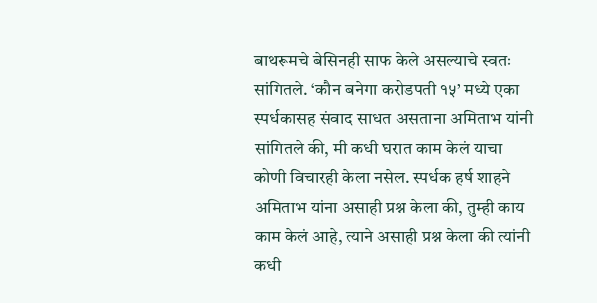बाथरूमचे बेसिनही साफ केले असल्याचे स्वतः सांगितले. ‘कौन बनेगा करोडपती १५’ मध्ये एका स्पर्धकासह संवाद साधत असताना अमिताभ यांनी सांगितले की, मी कधी घरात काम केलं याचा कोणी विचारही केला नसेल. स्पर्धक हर्ष शाहने अमिताभ यांना असाही प्रश्न केला की, तुम्ही काय काम केलं आहे, त्याने असाही प्रश्न केला की त्यांनी कधी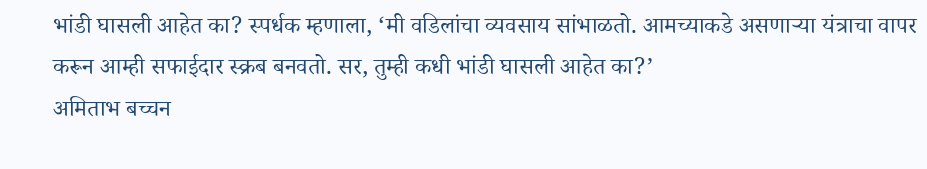भांडी घासली आहेत का? स्पर्धक म्हणाला, ‘मी वडिलांचा व्यवसाय सांभाळतो. आमच्याकडे असणाऱ्या यंत्राचा वापर करून आम्ही सफाईदार स्क्रब बनवतो. सर, तुम्ही कधी भांडी घासली आहेत का?’
अमिताभ बच्चन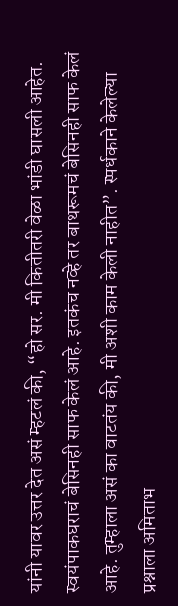यांनी यावर उत्तर देत असं म्हटलं की, “हो सर. मी कितीतरी वेळा भांडी घासली आहेत. स्वयंपाकघराचं बेसिनही साफ केलं आहे. इतकंच नव्हे तर बाथरूमचं बेसिनही साफ केलं आहे. तुम्हाला असं का वाटतंय की, मी अशी काम केली नाहीत”. स्पर्धकाने केलेल्या प्रश्नाला अमिताभ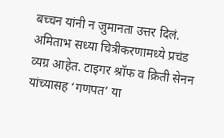बच्चन यांनी न जुमानता उत्तर दिलं.
अमिताभ सध्या चित्रीकरणामध्ये प्रचंड व्यग्र आहेत. टाइगर श्रॉफ व क्रिती सेनन यांच्यासह ‘गणपत’ या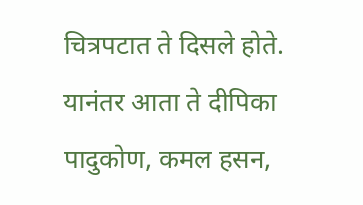चित्रपटात ते दिसले होते. यानंतर आता ते दीपिका पादुकोण, कमल हसन,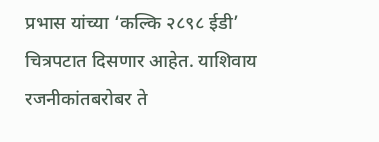प्रभास यांच्या ‘कल्कि २८९८ ईडी’ चित्रपटात दिसणार आहेत. याशिवाय रजनीकांतबरोबर ते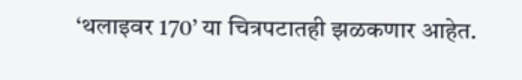‘थलाइवर 170’ या चित्रपटातही झळकणार आहेत.